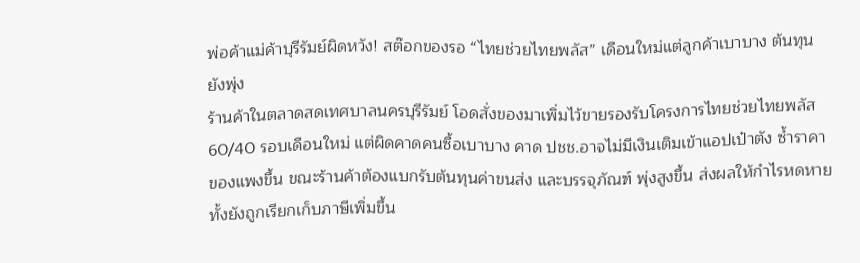พ่อค้าแม่ค้าบุรีรัมย์ผิดหวัง! สต๊อกของรอ “ไทยช่วยไทยพลัส” เดือนใหม่แต่ลูกค้าเบาบาง ต้นทุนยังพุ่ง
ร้านค้าในตลาดสดเทศบาลนครบุรีรัมย์ โอดสั่งของมาเพิ่มไว้ขายรองรับโครงการไทยช่วยไทยพลัส 60/40 รอบเดือนใหม่ แต่ผิดคาดคนซื้อเบาบาง คาด ปชช.อาจไม่มีเงินเติมเข้าแอปเป๋าตัง ซ้ำราคาของแพงขึ้น ขณะร้านค้าต้องแบกรับต้นทุนค่าขนส่ง และบรรจุภัณฑ์ พุ่งสูงขึ้น ส่งผลให้กำไรหดหาย ทั้งยังถูกเรียกเก็บภาษีเพิ่มขึ้น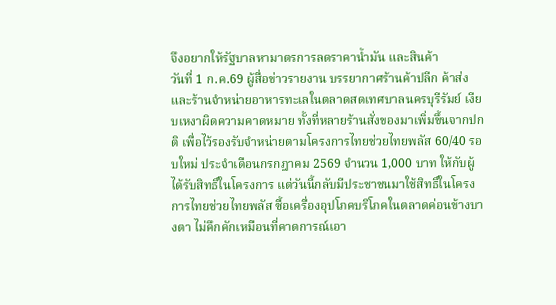จึงอยากให้รัฐบาลหามาตรการลดราคาน้ำมัน และสินค้า
วันที่ 1 ก.ค.69 ผู้สื่อข่าวรายงาน บรรยากาศร้านค้าปลีก ค้าส่ง และร้านจำหน่ายอาหารทะเลในตลาดสดเทศบาลนครบุรีรัมย์ เงียบเหงาผิดความคาดหมาย ทั้งที่หลายร้านสั่งของมาเพิ่มขึ้นจากปกติ เพื่อไว้รองรับจำหน่ายตามโครงการไทยช่วยไทยพลัส 60/40 รอบใหม่ ประจำเดือนกรกฎาคม 2569 จำนวน 1,000 บาท ให้กับผู้ได้รับสิทธิ์ในโครงการ แต่วันนี้กลับมีประชาชนมาใช้สิทธิ์ในโครงการไทยช่วยไทยพลัส ซื้อเครื่องอุปโภคบริโภคในตลาดค่อนข้างบางตา ไม่คึกคักเหมือนที่คาดการณ์เอา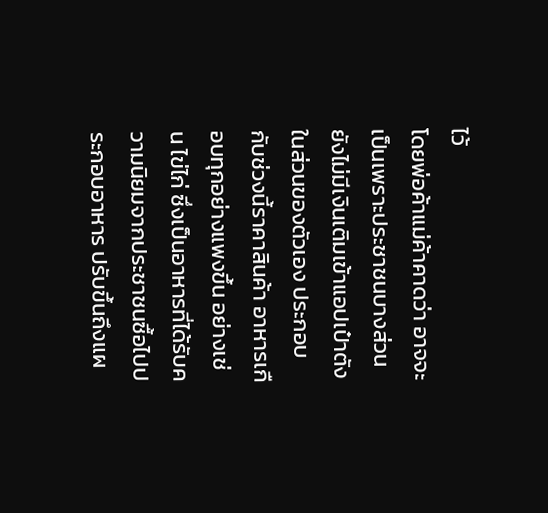ไว้
โดยพ่อค้าแม่ค้าคาดว่า อาจจะเป็นเพราะประชาชนบางส่วนยังไม่มีเงินเติมเข้าแอปเป๋าตังในส่วนของตัวเอง ประกอบกับช่วงนี้ราคาสินค้า อาหารเกือบทุกอย่างแพงขึ้น อย่างเช่น ไข่ไก่ ซึ่งเป็นอาหารที่ได้รับความนิยมจากประชาชนซื้อไปประกอบอาหาร ปรับขึ้นถึงแผ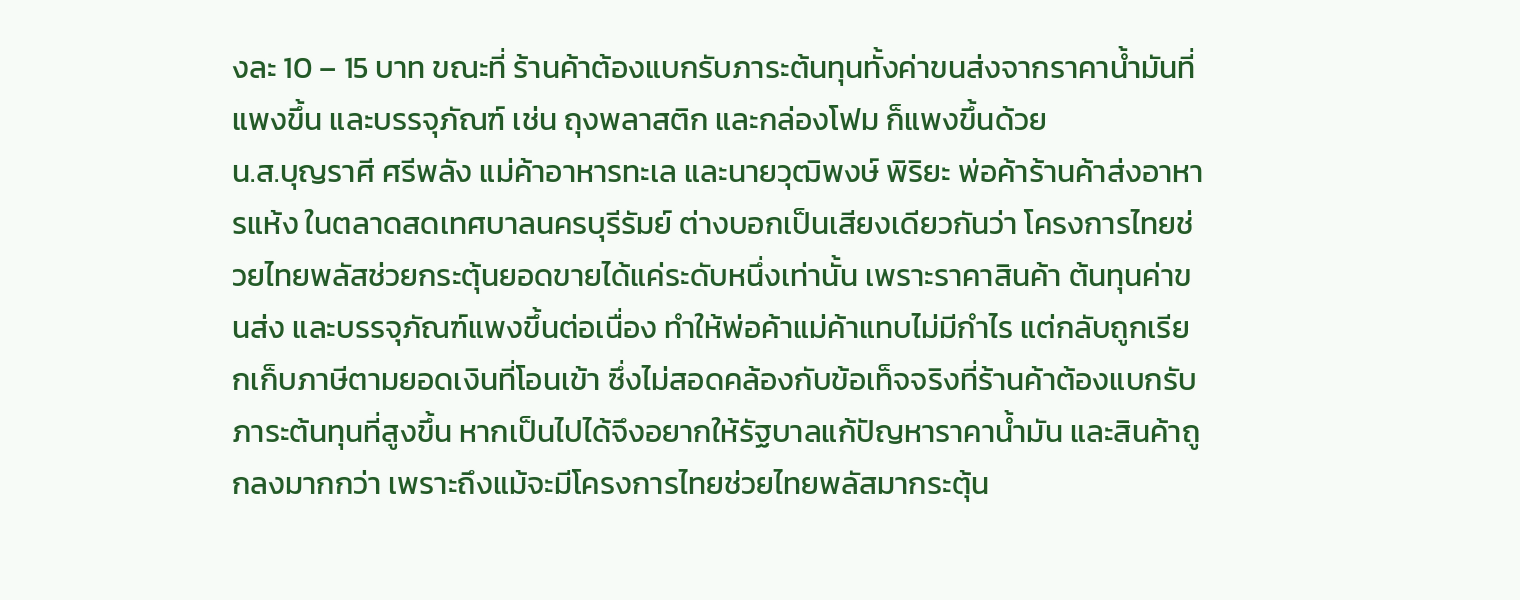งละ 10 – 15 บาท ขณะที่ ร้านค้าต้องแบกรับภาระต้นทุนทั้งค่าขนส่งจากราคาน้ำมันที่แพงขึ้น และบรรจุภัณฑ์ เช่น ถุงพลาสติก และกล่องโฟม ก็แพงขึ้นด้วย
น.ส.บุญราศี ศรีพลัง แม่ค้าอาหารทะเล และนายวุฒิพงษ์ พิริยะ พ่อค้าร้านค้าส่งอาหารแห้ง ในตลาดสดเทศบาลนครบุรีรัมย์ ต่างบอกเป็นเสียงเดียวกันว่า โครงการไทยช่วยไทยพลัสช่วยกระตุ้นยอดขายได้แค่ระดับหนึ่งเท่านั้น เพราะราคาสินค้า ต้นทุนค่าขนส่ง และบรรจุภัณฑ์แพงขึ้นต่อเนื่อง ทำให้พ่อค้าแม่ค้าแทบไม่มีกำไร แต่กลับถูกเรียกเก็บภาษีตามยอดเงินที่โอนเข้า ซึ่งไม่สอดคล้องกับข้อเท็จจริงที่ร้านค้าต้องแบกรับภาระต้นทุนที่สูงขึ้น หากเป็นไปได้จึงอยากให้รัฐบาลแก้ปัญหาราคาน้ำมัน และสินค้าถูกลงมากกว่า เพราะถึงแม้จะมีโครงการไทยช่วยไทยพลัสมากระตุ้น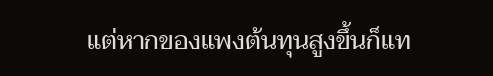แต่หากของแพงต้นทุนสูงขึ้นก็แท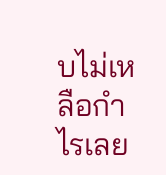บไม่เหลือกำไรเลย